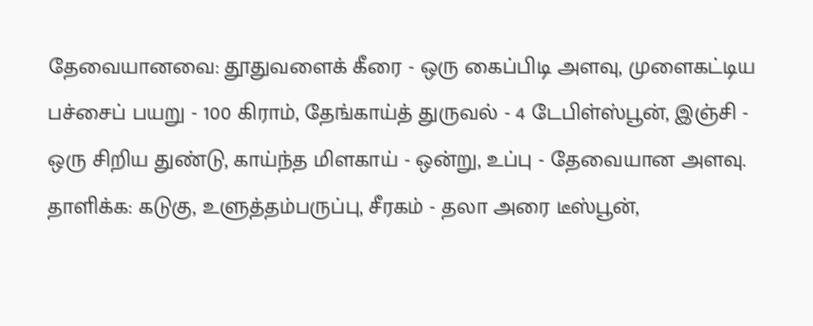தேவையானவை: தூதுவளைக் கீரை - ஒரு கைப்பிடி அளவு, முளைகட்டிய பச்சைப் பயறு - 100 கிராம், தேங்காய்த் துருவல் - 4 டேபிள்ஸ்பூன், இஞ்சி - ஒரு சிறிய துண்டு, காய்ந்த மிளகாய் - ஒன்று, உப்பு - தேவையான அளவு.
தாளிக்க: கடுகு, உளுத்தம்பருப்பு, சீரகம் - தலா அரை டீஸ்பூன்,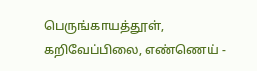பெருங்காயத்தூள், கறிவேப்பிலை, எண்ணெய் -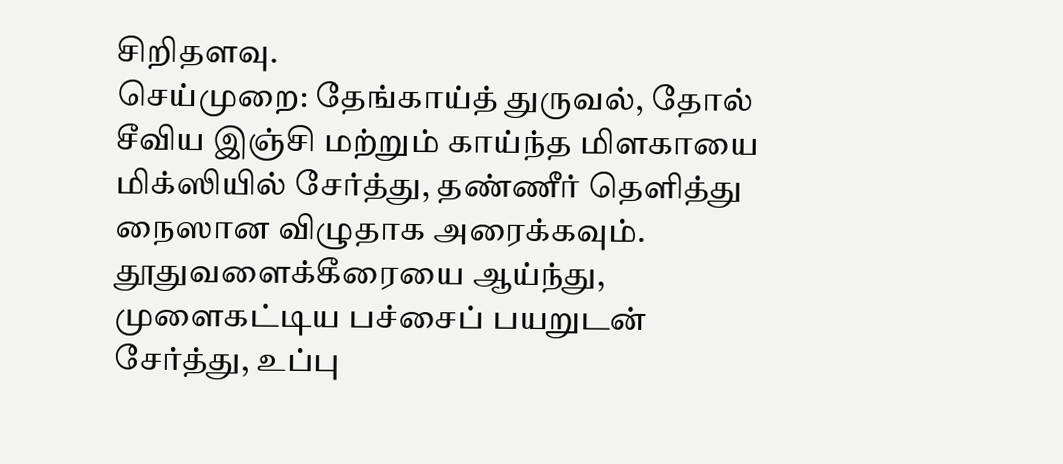சிறிதளவு.
செய்முறை: தேங்காய்த் துருவல், தோல் சீவிய இஞ்சி மற்றும் காய்ந்த மிளகாயை மிக்ஸியில் சேர்த்து, தண்ணீர் தெளித்து நைஸான விழுதாக அரைக்கவும். தூதுவளைக்கீரையை ஆய்ந்து, முளைகட்டிய பச்சைப் பயறுடன் சேர்த்து, உப்பு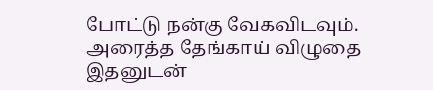போட்டு நன்கு வேகவிடவும். அரைத்த தேங்காய் விழுதை இதனுடன்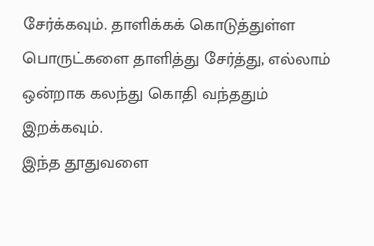சேர்க்கவும். தாளிக்கக் கொடுத்துள்ள பொருட்களை தாளித்து சேர்த்து, எல்லாம் ஒன்றாக கலந்து கொதி வந்ததும் இறக்கவும்.
இந்த தூதுவளை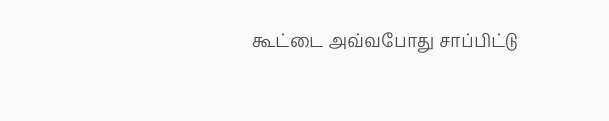கூட்டை அவ்வபோது சாப்பிட்டு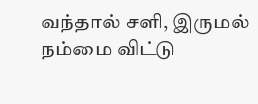வந்தால் சளி, இருமல் நம்மை விட்டு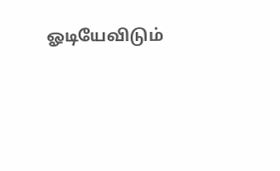ஓடியேவிடும்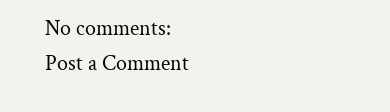No comments:
Post a Comment